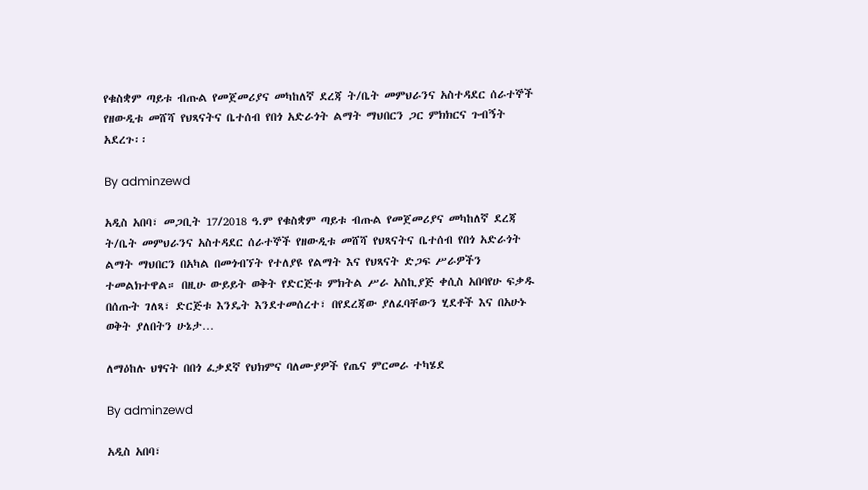የቁስቋም ጣይቱ ብጡል የመጀመሪያና መካከለኛ ደረጃ ት/ቤት መምህራንና አስተዳደር ሰራተኞች የዘውዲቱ መሸሻ የህጻናትና ቤተሰብ የበጎ አድራጎት ልማት ማህበርን ጋር ምክክርና ጉብኝት አደረጉ፡፡

By adminzewd

አዲስ አበባ፣ መጋቢት 17/2018 ዓ.ም የቁስቋም ጣይቱ ብጡል የመጀመሪያና መካከለኛ ደረጃ ት/ቤት መምህራንና አስተዳደር ሰራተኞች የዘውዲቱ መሸሻ የህጻናትና ቤተሰብ የበጎ አድራጎት ልማት ማህበርን በአካል በመጎብኘት የተለያዩ የልማት እና የህጻናት ድጋፍ ሥራዎችን ተመልክተዋል። በዚሁ ውይይት ወቅት የድርጅቱ ምክትል ሥራ አስኪያጅ ቀሲስ አበባየሁ ፍቃዱ በሰጡት ገለጻ፣ ድርጅቱ እንዴት እንደተመሰረተ፣ በየደረጃው ያለፈባቸውን ሂደቶች እና በአሁኑ ወቅት ያለበትን ሁኔታ…

ለማዕከሉ ህፃናት በበጎ ፈቃደኛ የህክምና ባለሙያዎች የጤና ምርመራ ተካሄደ

By adminzewd

አዲስ አበባ፣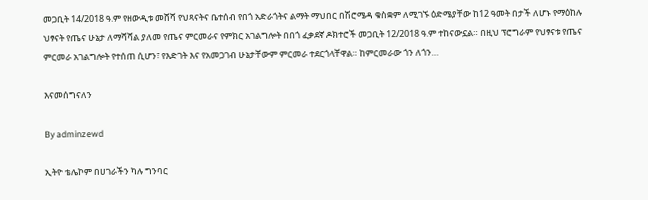መጋቢት 14/2018 ዓ.ም የዘውዲቱ መሸሻ የህጻናትና ቤተሰብ የበጎ አድራጎትና ልማት ማህበር በሽሮሜዳ ቁስቋም ለሚገኙ ዕድሜያቸው ከ12 ዓመት በታች ለሆኑ የማዕከሉ ህፃናት የጤና ሁኔታ ለማሻሻል ያለመ የጤና ምርመራና የምክር አገልግሎት በበጎ ፈቃደኛ ዶክተሮች መጋቢት 12/2018 ዓ.ም ተከናውኗል። በዚህ ፕሮግራም የህፃናቱ የጤና ምርመራ አገልግሎት የተሰጠ ሲሆን፣ የእድገት እና የአመጋገብ ሁኔታቸውም ምርመራ ተደርጎላቸዋል። ከምርመራው ጎን ለጎን…

እናመሰግናለን

By adminzewd

ኢትዮ ቴሌኮም በሀገራችን ካሉ ግንባር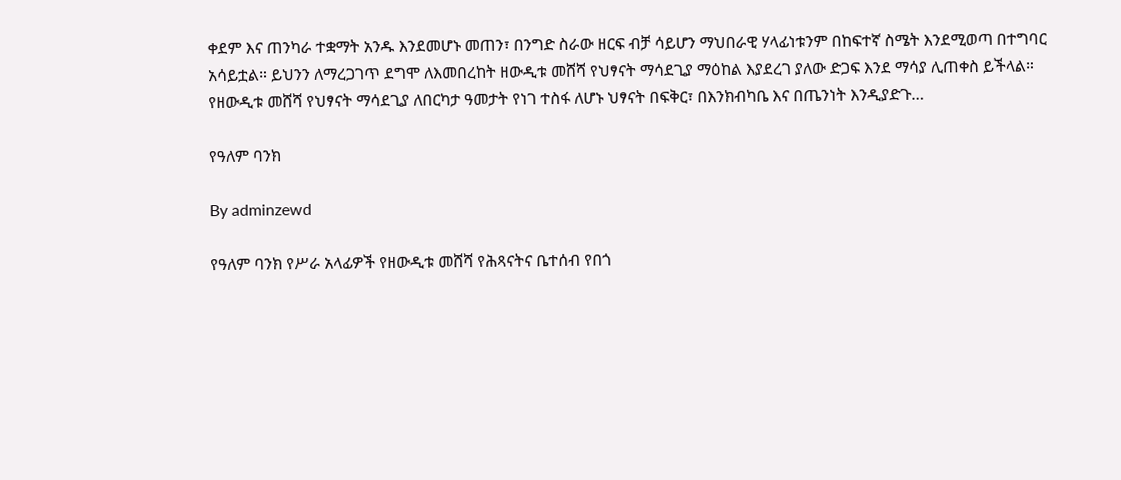ቀደም እና ጠንካራ ተቋማት አንዱ እንደመሆኑ መጠን፣ በንግድ ስራው ዘርፍ ብቻ ሳይሆን ማህበራዊ ሃላፊነቱንም በከፍተኛ ስሜት እንደሚወጣ በተግባር አሳይቷል። ይህንን ለማረጋገጥ ደግሞ ለእመበረከት ዘውዲቱ መሸሻ የህፃናት ማሳደጊያ ማዕከል እያደረገ ያለው ድጋፍ እንደ ማሳያ ሊጠቀስ ይችላል። የዘውዲቱ መሸሻ የህፃናት ማሳደጊያ ለበርካታ ዓመታት የነገ ተስፋ ለሆኑ ህፃናት በፍቅር፣ በእንክብካቤ እና በጤንነት እንዲያድጉ…

የዓለም ባንክ

By adminzewd

የዓለም ባንክ የሥራ አላፊዎች የዘውዲቱ መሸሻ የሕጻናትና ቤተሰብ የበጎ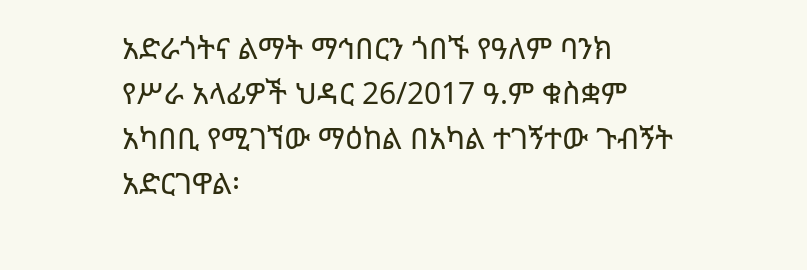አድራጎትና ልማት ማኅበርን ጎበኙ የዓለም ባንክ የሥራ አላፊዎች ህዳር 26/2017 ዓ.ም ቁስቋም አካበቢ የሚገኘው ማዕከል በአካል ተገኝተው ጉብኝት አድርገዋል፡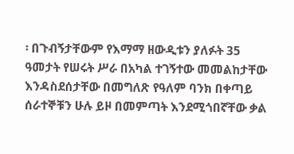፡ በጉብኝታቸውም የእማማ ዘውዲቱን ያለፉት 35 ዓመታት የሠሩት ሥራ በአካል ተገኝተው መመልከታቸው እንዳስደሰታቸው በመግለጽ የዓለም ባንክ በቀጣይ ሰራተኞቹን ሁሉ ይዞ በመምጣት እንደሚጎበኛቸው ቃል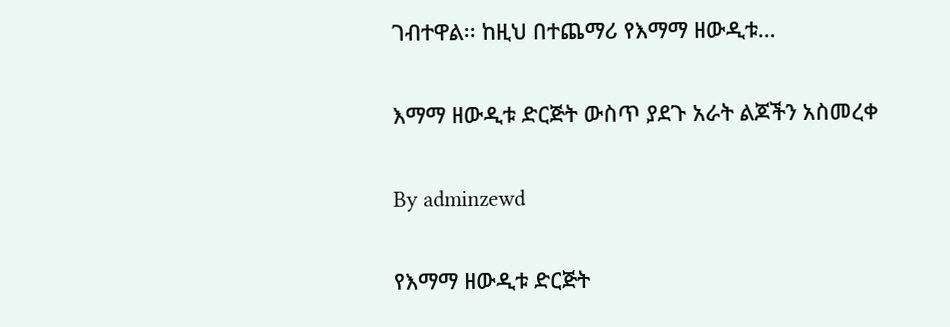ገብተዋል፡፡ ከዚህ በተጨማሪ የእማማ ዘውዲቱ…

እማማ ዘውዲቱ ድርጅት ውስጥ ያደጉ አራት ልጆችን አስመረቀ

By adminzewd

የእማማ ዘውዲቱ ድርጅት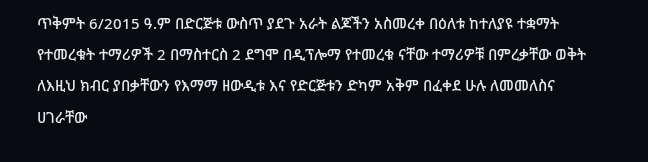ጥቅምት 6/2015 ዓ.ም በድርጅቱ ውስጥ ያደጉ አራት ልጆችን አስመረቀ በዕለቱ ከተለያዩ ተቋማት የተመረቁት ተማሪዎች 2 በማስተርስ 2 ደግሞ በዲፕሎማ የተመረቁ ናቸው ተማሪዎቹ በምረቃቸው ወቅት ለእዚህ ክብር ያበቃቸውን የእማማ ዘውዲቱ እና የድርጅቱን ድካም አቅም በፈቀደ ሁሉ ለመመለስና ሀገራቸው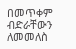በመጥቀም ብድራቸውን ለመመለስ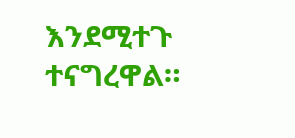እንደሚተጉ ተናግረዋል።